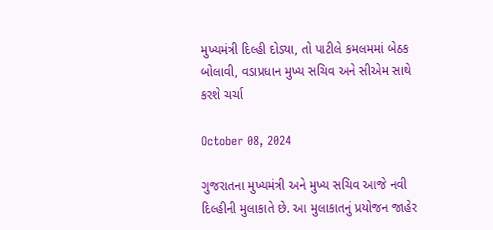મુખ્યમંત્રી દિલ્હી દોડ્યા, તો પાટીલે કમલમમાં બેઠક બોલાવી, વડાપ્રધાન મુખ્ય સચિવ અને સીએમ સાથે કરશે ચર્ચા

October 08, 2024

ગુજરાતના મુખ્યમંત્રી અને મુખ્ય સચિવ આજે નવી દિલ્હીની મુલાકાતે છે. આ મુલાકાતનું પ્રયોજન જાહેર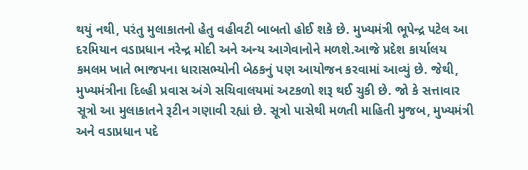થયું નથી, પરંતુ મુલાકાતનો હેતુ વહીવટી બાબતો હોઈ શકે છે. મુખ્યમંત્રી ભૂપેન્દ્ર પટેલ આ દરમિયાન વડાપ્રધાન નરેન્દ્ર મોદી અને અન્ય આગેવાનોને મળશે.આજે પ્રદેશ કાર્યાલય કમલમ ખાતે ભાજપના ધારાસભ્યોની બેઠકનું પણ આયોજન કરવામાં આવ્યું છે. જેથી, મુખ્યમંત્રીના દિલ્હી પ્રવાસ અંગે સચિવાલયમાં અટકળો શરૂ થઈ ચુકી છે. જો કે સત્તાવાર સૂત્રો આ મુલાકાતને રૂટીન ગણાવી રહ્યાં છે. સૂત્રો પાસેથી મળતી માહિતી મુજબ, મુખ્યમંત્રી અને વડાપ્રધાન પદે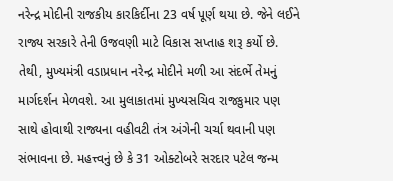નરેન્દ્ર મોદીની રાજકીય કારકિર્દીના 23 વર્ષ પૂર્ણ થયા છે. જેને લઈને રાજ્ય સરકારે તેની ઉજવણી માટે વિકાસ સપ્તાહ શરૂ કર્યો છે. તેથી, મુખ્યમંત્રી વડાપ્રધાન નરેન્દ્ર મોદીને મળી આ સંદર્ભે તેમનું માર્ગદર્શન મેળવશે. આ મુલાકાતમાં મુખ્યસચિવ રાજકુમાર પણ સાથે હોવાથી રાજ્યના વહીવટી તંત્ર અંગેની ચર્ચા થવાની પણ સંભાવના છે. મહત્ત્વનું છે કે 31 ઓક્ટોબરે સરદાર પટેલ જન્મ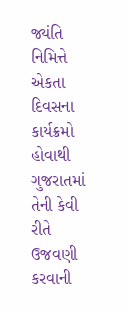જ્યંતિ નિમિત્તે એકતા દિવસના કાર્યક્રમો હોવાથી ગુજરાતમાં તેની કેવી રીતે ઉજવણી કરવાની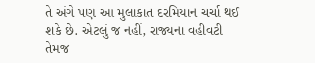તે અંગે પણ આ મુલાકાત દરમિયાન ચર્ચા થઈ શકે છે. એટલું જ નહીં, રાજ્યના વહીવટી તેમજ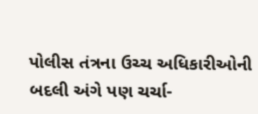પોલીસ તંત્રના ઉચ્ચ અધિકારીઓની બદલી અંગે પણ ચર્ચા-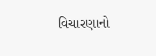વિચારણાનો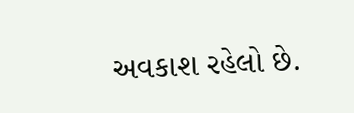અવકાશ રહેલો છે.